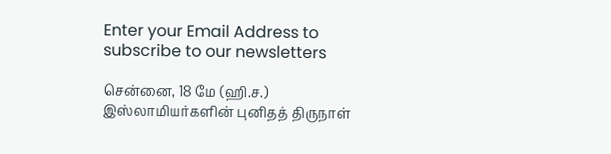Enter your Email Address to subscribe to our newsletters

சென்னை, 18 மே (ஹி.ச.)
இஸ்லாமியர்களின் புனிதத் திருநாள்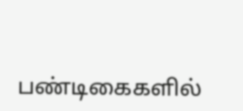பண்டிகைகளில்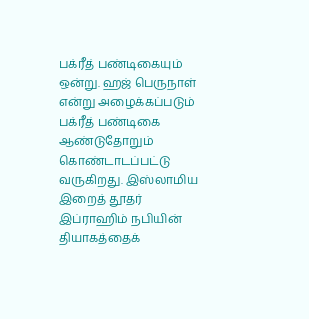பக்ரீத் பண்டிகையும் ஒன்று. ஹஜ் பெருநாள் என்று அழைக்கப்படும் பக்ரீத் பண்டிகை ஆண்டுதோறும் கொண்டாடப்பட்டு வருகிறது. இஸ்லாமிய இறைத் தூதர் இப்ராஹிம் நபியின் தியாகத்தைக்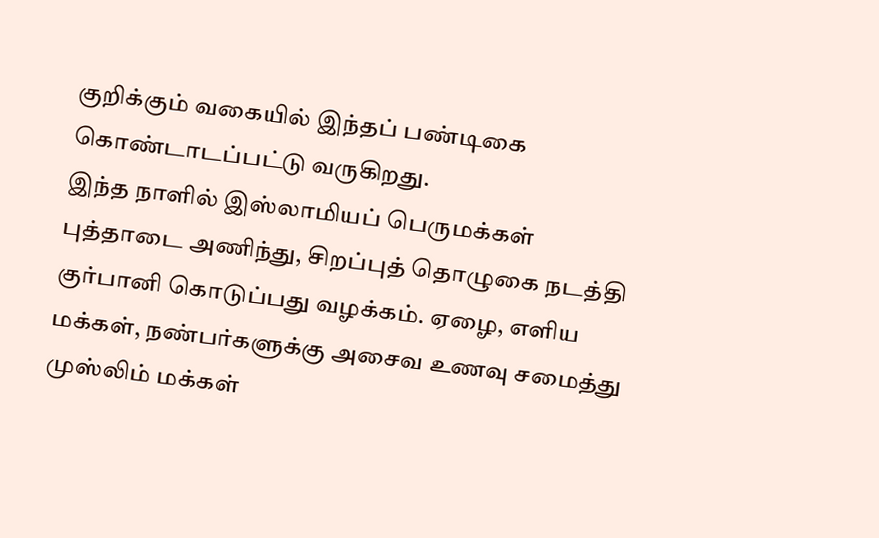குறிக்கும் வகையில் இந்தப் பண்டிகை கொண்டாடப்பட்டு வருகிறது.
இந்த நாளில் இஸ்லாமியப் பெருமக்கள் புத்தாடை அணிந்து, சிறப்புத் தொழுகை நடத்தி குர்பானி கொடுப்பது வழக்கம். ஏழை, எளிய மக்கள், நண்பர்களுக்கு அசைவ உணவு சமைத்து முஸ்லிம் மக்கள்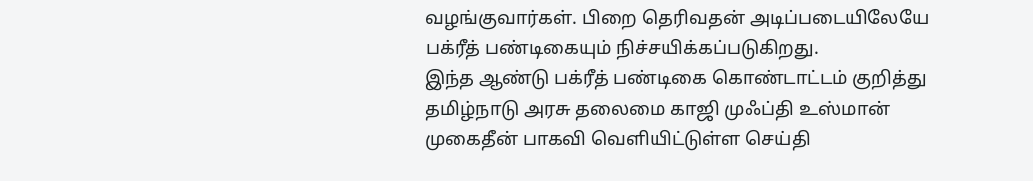வழங்குவார்கள். பிறை தெரிவதன் அடிப்படையிலேயே பக்ரீத் பண்டிகையும் நிச்சயிக்கப்படுகிறது.
இந்த ஆண்டு பக்ரீத் பண்டிகை கொண்டாட்டம் குறித்து தமிழ்நாடு அரசு தலைமை காஜி முஃப்தி உஸ்மான் முகைதீன் பாகவி வெளியிட்டுள்ள செய்தி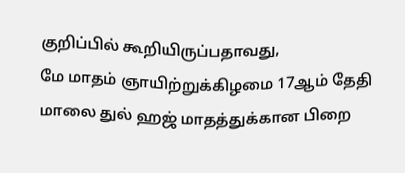குறிப்பில் கூறியிருப்பதாவது,
மே மாதம் ஞாயிற்றுக்கிழமை 17ஆம் தேதி மாலை துல் ஹஜ் மாதத்துக்கான பிறை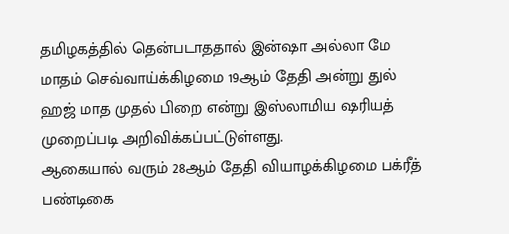தமிழகத்தில் தென்படாததால் இன்ஷா அல்லா மே மாதம் செவ்வாய்க்கிழமை 19ஆம் தேதி அன்று துல் ஹஜ் மாத முதல் பிறை என்று இஸ்லாமிய ஷரியத் முறைப்படி அறிவிக்கப்பட்டுள்ளது.
ஆகையால் வரும் 28ஆம் தேதி வியாழக்கிழமை பக்ரீத் பண்டிகை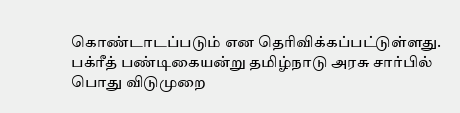கொண்டாடப்படும் என தெரிவிக்கப்பட்டுள்ளது.
பக்ரீத் பண்டிகையன்று தமிழ்நாடு அரசு சார்பில் பொது விடுமுறை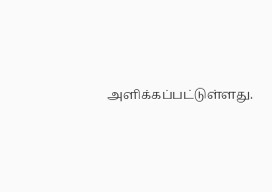அளிக்கப்பட்டுள்ளது.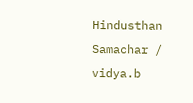Hindusthan Samachar / vidya.b